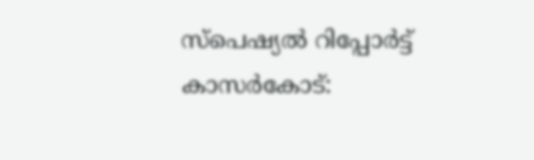സ്പെഷ്യൽ റിപ്പോർട്ട്
കാസർകോട്: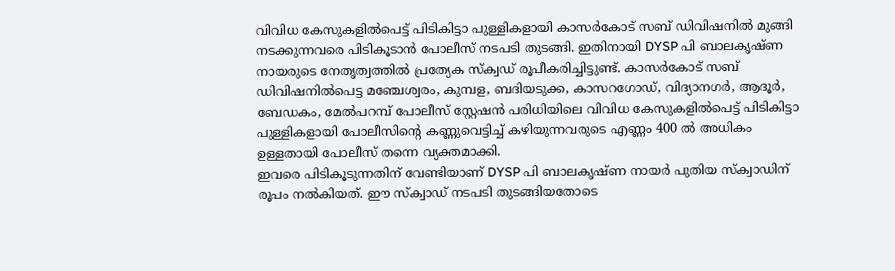വിവിധ കേസുകളിൽപെട്ട് പിടികിട്ടാ പുള്ളികളായി കാസർകോട് സബ് ഡിവിഷനിൽ മുങ്ങി നടക്കുന്നവരെ പിടികൂടാൻ പോലീസ് നടപടി തുടങ്ങി. ഇതിനായി DYSP പി ബാലകൃഷ്ണ നായരുടെ നേതൃത്വത്തിൽ പ്രത്യേക സ്ക്വഡ് രൂപീകരിച്ചിട്ടുണ്ട്. കാസർകോട് സബ് ഡിവിഷനിൽപെട്ട മഞ്ചേശ്വരം, കുമ്പള, ബദിയടുക്ക, കാസറഗോഡ്, വിദ്യാനഗർ, ആദൂർ, ബേഡകം, മേൽപറമ്പ് പോലീസ് സ്റ്റേഷൻ പരിധിയിലെ വിവിധ കേസുകളിൽപെട്ട് പിടികിട്ടാ പുള്ളികളായി പോലീസിൻ്റെ കണ്ണുവെട്ടിച്ച് കഴിയുന്നവരുടെ എണ്ണം 400 ൽ അധികം ഉള്ളതായി പോലീസ് തന്നെ വ്യക്തമാക്കി.
ഇവരെ പിടികൂടുന്നതിന് വേണ്ടിയാണ് DYSP പി ബാലകൃഷ്ണ നായർ പുതിയ സ്ക്വാഡിന് രൂപം നൽകിയത്. ഈ സ്ക്വാഡ് നടപടി തുടങ്ങിയതോടെ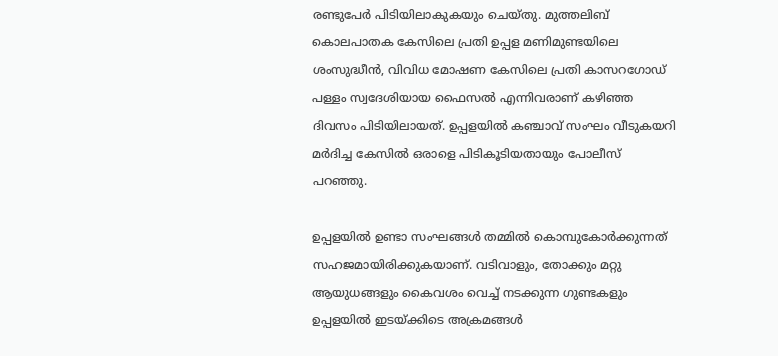രണ്ടുപേർ പിടിയിലാകുകയും ചെയ്തു. മുത്തലിബ് കൊലപാതക കേസിലെ പ്രതി ഉപ്പള മണിമുണ്ടയിലെ ശംസുദ്ധീൻ, വിവിധ മോഷണ കേസിലെ പ്രതി കാസറഗോഡ് പള്ളം സ്വദേശിയായ ഫൈസൽ എന്നിവരാണ് കഴിഞ്ഞ ദിവസം പിടിയിലായത്. ഉപ്പളയിൽ കഞ്ചാവ് സംഘം വീടുകയറി മർദിച്ച കേസിൽ ഒരാളെ പിടികൂടിയതായും പോലീസ് പറഞ്ഞു.

ഉപ്പളയിൽ ഉണ്ടാ സംഘങ്ങൾ തമ്മിൽ കൊമ്പുകോർക്കുന്നത് സഹജമായിരിക്കുകയാണ്. വടിവാളും, തോക്കും മറ്റു ആയുധങ്ങളും കൈവശം വെച്ച് നടക്കുന്ന ഗുണ്ടകളും ഉപ്പളയിൽ ഇടയ്ക്കിടെ അക്രമങ്ങൾ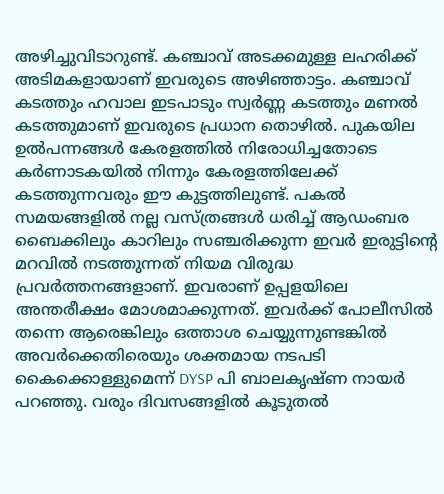അഴിച്ചുവിടാറുണ്ട്. കഞ്ചാവ് അടക്കമുള്ള ലഹരിക്ക് അടിമകളായാണ് ഇവരുടെ അഴിഞ്ഞാട്ടം. കഞ്ചാവ് കടത്തും ഹവാല ഇടപാടും സ്വർണ്ണ കടത്തും മണൽ കടത്തുമാണ് ഇവരുടെ പ്രധാന തൊഴിൽ. പുകയില ഉൽപന്നങ്ങൾ കേരളത്തിൽ നിരോധിച്ചതോടെ കർണാടകയിൽ നിന്നും കേരളത്തിലേക്ക് കടത്തുന്നവരും ഈ കുട്ടത്തിലുണ്ട്. പകൽ സമയങ്ങളിൽ നല്ല വസ്ത്രങ്ങൾ ധരിച്ച് ആഡംബര ബൈക്കിലും കാറിലും സഞ്ചരിക്കുന്ന ഇവർ ഇരുട്ടിന്റെ മറവിൽ നടത്തുന്നത് നിയമ വിരുദ്ധ പ്രവർത്തനങ്ങളാണ്. ഇവരാണ് ഉപ്പളയിലെ അന്തരീക്ഷം മോശമാക്കുന്നത്. ഇവർക്ക് പോലീസിൽ തന്നെ ആരെങ്കിലും ഒത്താശ ചെയ്യുന്നുണ്ടങ്കിൽ അവർക്കെതിരെയും ശക്തമായ നടപടി കൈക്കൊള്ളുമെന്ന് DYSP പി ബാലകൃഷ്ണ നായർ പറഞ്ഞു. വരും ദിവസങ്ങളിൽ കൂടുതൽ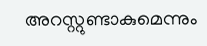അറസ്റ്റുണ്ടാകുമെന്നും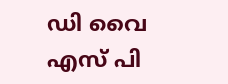ഡി വൈ എസ് പി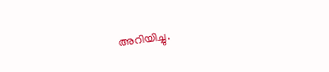അറിയിച്ചു.